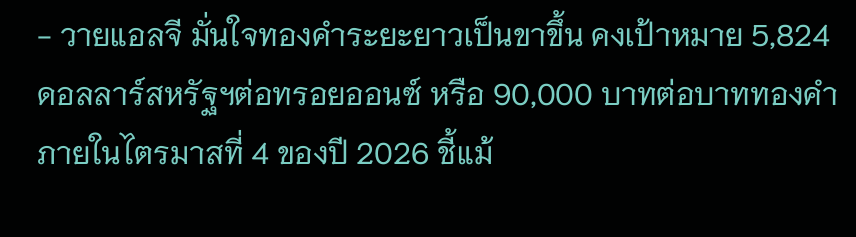- วายแอลจี มั่นใจทองคำระยะยาวเป็นขาขึ้น คงเป้าหมาย 5,824 ดอลลาร์สหรัฐฯต่อทรอยออนซ์ หรือ 90,000 บาทต่อบาททองคำ ภายในไตรมาสที่ 4 ของปี 2026 ชี้แม้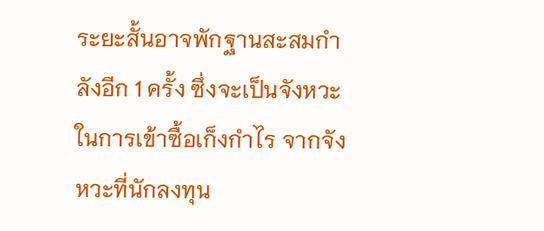ระยะสั้นอาจพักฐานสะสมกำลังอีก 1 ครั้ง ซึ่งจะเป็นจังหวะในการเข้าซื้อเก็งกำไร จากจังหวะที่นักลงทุน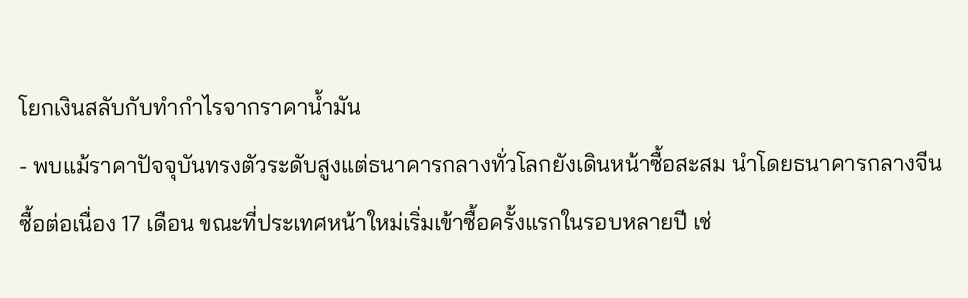โยกเงินสลับกับทำกำไรจากราคาน้ำมัน
- พบแม้ราคาปัจจุบันทรงตัวระดับสูงแต่ธนาคารกลางทั่วโลกยังเดินหน้าซื้อสะสม นำโดยธนาคารกลางจีนซื้อต่อเนื่อง 17 เดือน ขณะที่ประเทศหน้าใหม่เริ่มเข้าซื้อครั้งแรกในรอบหลายปี เช่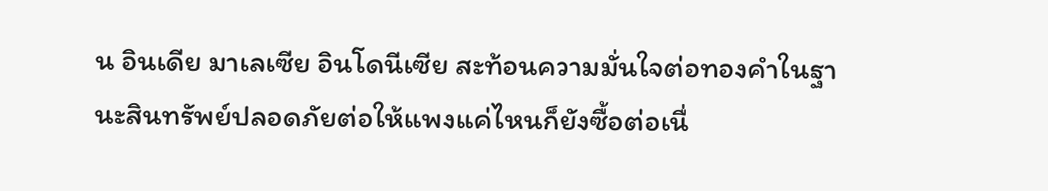น อินเดีย มาเลเซีย อินโดนีเซีย สะท้อนความมั่นใจต่อทองคำในฐานะสินทรัพย์ปลอดภัยต่อให้แพงแค่ไหนก็ยังซื้อต่อเนื่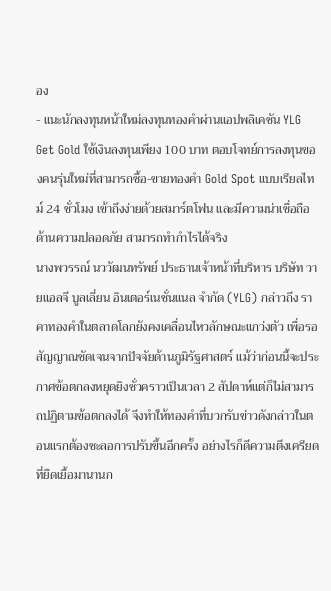อง
- แนะนักลงทุนหน้าใหม่ลงทุนทองคำผ่านแอปพลิเคชัน YLG Get Gold ใช้เงินลงทุนเพียง 100 บาท ตอบโจทย์การลงทุนของคนรุ่นใหม่ที่สามารถซื้อ-ขายทองคำ Gold Spot แบบเรียลไทม์ 24 ชั่วโมง เข้าถึงง่ายด้วยสมาร์ตโฟน และมีความน่าเชื่อถือ ด้านความปลอดภัย สามารถทำกำไรได้จริง
นางพวรรณ์ นววัฒนทรัพย์ ประธานเจ้าหน้าที่บริหาร บริษัท วายแอลจี บูลเลี่ยน อินเตอร์เนชั่นแนล จำกัด (YLG) กล่าวถึง ราคาทองคำในตลาดโลกยังคงเคลื่อนไหวลักษณะแกว่งตัว เพื่อรอสัญญาณชัดเจนจากปัจจัยด้านภูมิรัฐศาสตร์ แม้ว่าก่อนนี้จะประกาศข้อตกลงหยุดยิงชั่วคราวเป็นเวลา 2 สัปดาห์แต่ก็ไม่สามารถปฏิตามข้อตกลงได้ จึงทำให้ทองคำที่บวกรับข่าวดังกล่าวในตอนแรกต้องชะลอการปรับขึ้นอีกครั้ง อย่างไรก็ดีความตึงเครียดที่ยืดเยื้อมานานก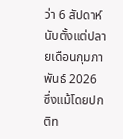ว่า 6 สัปดาห์นับตั้งแต่ปลายเดือนกุมภาพันธ์ 2026 ซึ่งแม้โดยปกติท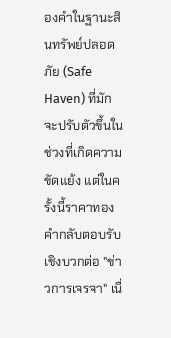องคำในฐานะสินทรัพย์ปลอดภัย (Safe Haven) ที่มักจะปรับตัวขึ้นในช่วงที่เกิดความขัดแย้ง แต่ในครั้งนี้ราคาทองคำกลับตอบรับเชิงบวกต่อ "ข่าวการเจรจา" เนื่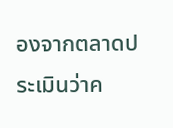องจากตลาดประเมินว่าค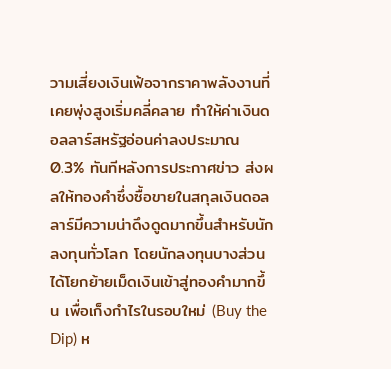วามเสี่ยงเงินเฟ้อจากราคาพลังงานที่เคยพุ่งสูงเริ่มคลี่คลาย ทำให้ค่าเงินดอลลาร์สหรัฐอ่อนค่าลงประมาณ 0.3% ทันทีหลังการประกาศข่าว ส่งผลให้ทองคำซึ่งซื้อขายในสกุลเงินดอลลาร์มีความน่าดึงดูดมากขึ้นสำหรับนักลงทุนทั่วโลก โดยนักลงทุนบางส่วนได้โยกย้ายเม็ดเงินเข้าสู่ทองคำมากขึ้น เพื่อเก็งกำไรในรอบใหม่ (Buy the Dip) ห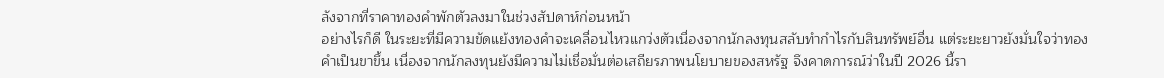ลังจากที่ราคาทองคำพักตัวลงมาในช่วงสัปดาห์ก่อนหน้า
อย่างไรก็ดี ในระยะที่มีความขัดแย้งทองคำจะเคลื่อนไหวแกว่งตัวเนื่องจากนักลงทุนสลับทำกำไรกับสินทรัพย์อื่น แต่ระยะยาวยังมั่นใจว่าทองคำเป็นขาขึ้น เนื่องจากนักลงทุนยังมีความไม่เชื่อมั่นต่อเสถียรภาพนโยบายของสหรัฐ จึงคาดการณ์ว่าในปี 2026 นี้รา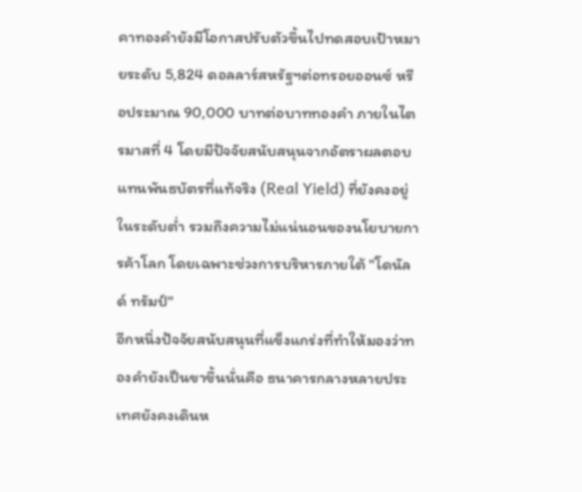คาทองคำยังมีโอกาสปรับตัวขึ้นไปทดสอบเป้าหมายระดับ 5,824 ดอลลาร์สหรัฐฯต่อทรอยออนซ์ หรือประมาณ 90,000 บาทต่อบาททองคำ ภายในไตรมาสที่ 4 โดยมีปัจจัยสนับสนุนจากอัตราผลตอบแทนพันธบัตรที่แท้จริง (Real Yield) ที่ยังคงอยู่ในระดับต่ำ รวมถึงความไม่แน่นอนของนโยบายการค้าโลก โดยเฉพาะช่วงการบริหารภายใต้ "โดนัลด์ ทรัมป์"
อีกหนึ่งปัจจัยสนับสนุนที่แข็งแกร่งที่ทำให้มองว่าทองคำยังเป็นขาขึ้นนั่นคือ ธนาคารกลางหลายประเทศยังคงเดินห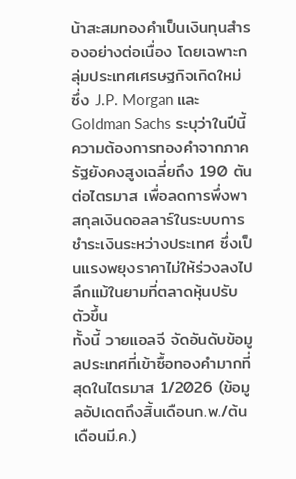น้าสะสมทองคำเป็นเงินทุนสำรองอย่างต่อเนื่อง โดยเฉพาะกลุ่มประเทศเศรษฐกิจเกิดใหม่ ซึ่ง J.P. Morgan และ Goldman Sachs ระบุว่าในปีนี้ความต้องการทองคำจากภาครัฐยังคงสูงเฉลี่ยถึง 190 ตันต่อไตรมาส เพื่อลดการพึ่งพาสกุลเงินดอลลาร์ในระบบการชำระเงินระหว่างประเทศ ซึ่งเป็นแรงพยุงราคาไม่ให้ร่วงลงไปลึกแม้ในยามที่ตลาดหุ้นปรับตัวขึ้น
ทั้งนี้ วายแอลจี จัดอันดับข้อมูลประเทศที่เข้าซื้อทองคำมากที่สุดในไตรมาส 1/2026 (ข้อมูลอัปเดตถึงสิ้นเดือนก.พ./ต้นเดือนมี.ค.)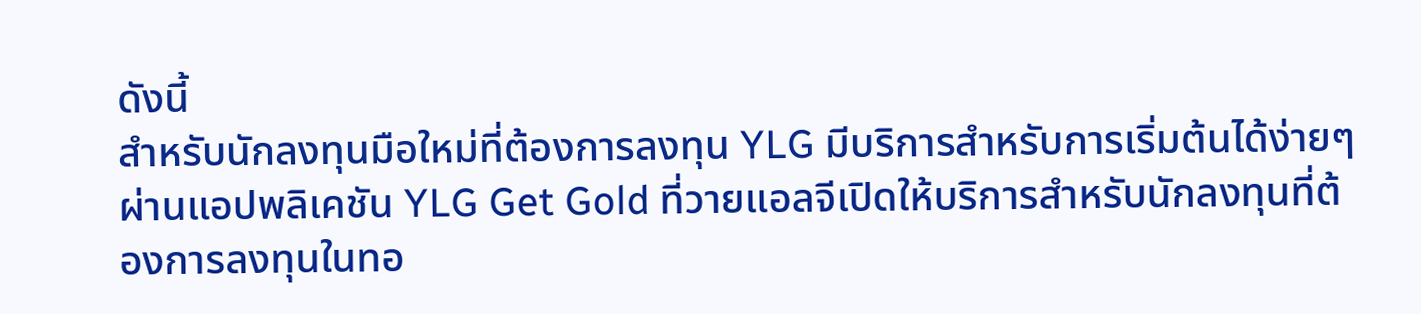ดังนี้
สำหรับนักลงทุนมือใหม่ที่ต้องการลงทุน YLG มีบริการสำหรับการเริ่มต้นได้ง่ายๆผ่านแอปพลิเคชัน YLG Get Gold ที่วายแอลจีเปิดให้บริการสำหรับนักลงทุนที่ต้องการลงทุนในทอ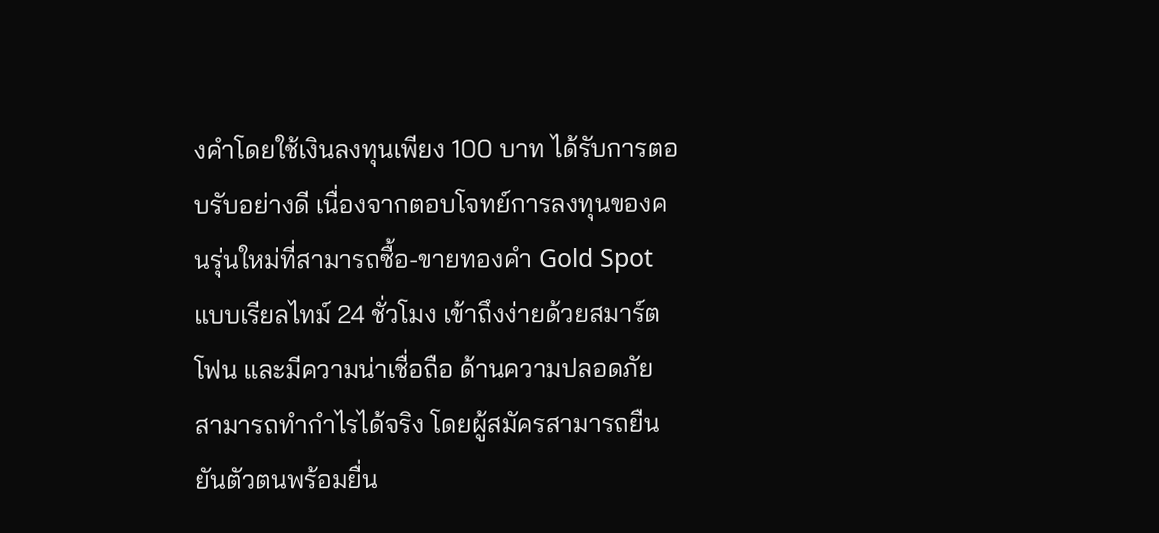งคำโดยใช้เงินลงทุนเพียง 100 บาท ได้รับการตอบรับอย่างดี เนื่องจากตอบโจทย์การลงทุนของคนรุ่นใหม่ที่สามารถซื้อ-ขายทองคำ Gold Spot แบบเรียลไทม์ 24 ชั่วโมง เข้าถึงง่ายด้วยสมาร์ตโฟน และมีความน่าเชื่อถือ ด้านความปลอดภัย สามารถทำกำไรได้จริง โดยผู้สมัครสามารถยืนยันตัวตนพร้อมยื่น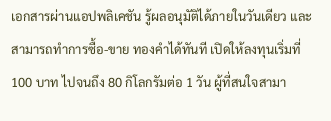เอกสารผ่านแอปพลิเคชัน รู้ผลอนุมัติได้ภายในวันเดียว และสามารถทำการซื้อ-ขาย ทองคำได้ทันที เปิดให้ลงทุนเริ่มที่ 100 บาท ไปจนถึง 80 กิโลกรัมต่อ 1 วัน ผู้ที่สนใจสามา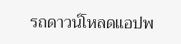รถดาวน์โหลดแอปพ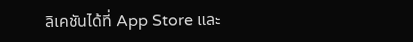ลิเคชันได้ที่ App Store และ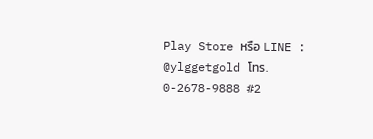Play Store หรือ LINE : @ylggetgold โทร. 0-2678-9888 #2